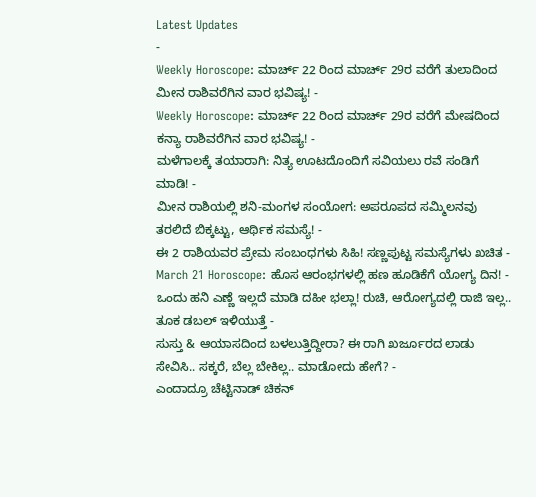Latest Updates
-
Weekly Horoscope: ಮಾರ್ಚ್ 22 ರಿಂದ ಮಾರ್ಚ್ 29ರ ವರೆಗೆ ತುಲಾದಿಂದ ಮೀನ ರಾಶಿವರೆಗಿನ ವಾರ ಭವಿಷ್ಯ! -
Weekly Horoscope: ಮಾರ್ಚ್ 22 ರಿಂದ ಮಾರ್ಚ್ 29ರ ವರೆಗೆ ಮೇಷದಿಂದ ಕನ್ಯಾ ರಾಶಿವರೆಗಿನ ವಾರ ಭವಿಷ್ಯ! -
ಮಳೆಗಾಲಕ್ಕೆ ತಯಾರಾಗಿ: ನಿತ್ಯ ಊಟದೊಂದಿಗೆ ಸವಿಯಲು ರವೆ ಸಂಡಿಗೆ ಮಾಡಿ! -
ಮೀನ ರಾಶಿಯಲ್ಲಿ ಶನಿ-ಮಂಗಳ ಸಂಯೋಗ: ಅಪರೂಪದ ಸಮ್ಮಿಲನವು ತರಲಿದೆ ಬಿಕ್ಕಟ್ಟು, ಆರ್ಥಿಕ ಸಮಸ್ಯೆ! -
ಈ 2 ರಾಶಿಯವರ ಪ್ರೇಮ ಸಂಬಂಧಗಳು ಸಿಹಿ! ಸಣ್ಣಪುಟ್ಟ ಸಮಸ್ಯೆಗಳು ಖಚಿತ -
March 21 Horoscope: ಹೊಸ ಆರಂಭಗಳಲ್ಲಿ ಹಣ ಹೂಡಿಕೆಗೆ ಯೋಗ್ಯ ದಿನ! -
ಒಂದು ಹನಿ ಎಣ್ಣೆ ಇಲ್ಲದೆ ಮಾಡಿ ದಹೀ ಭಲ್ಲಾ! ರುಚಿ, ಆರೋಗ್ಯದಲ್ಲಿ ರಾಜಿ ಇಲ್ಲ.. ತೂಕ ಡಬಲ್ ಇಳಿಯುತ್ತೆ -
ಸುಸ್ತು & ಆಯಾಸದಿಂದ ಬಳಲುತ್ತಿದ್ದೀರಾ? ಈ ರಾಗಿ ಖರ್ಜೂರದ ಲಾಡು ಸೇವಿಸಿ.. ಸಕ್ಕರೆ, ಬೆಲ್ಲ ಬೇಕಿಲ್ಲ.. ಮಾಡೋದು ಹೇಗೆ? -
ಎಂದಾದ್ರೂ ಚೆಟ್ಟಿನಾಡ್ ಚಿಕನ್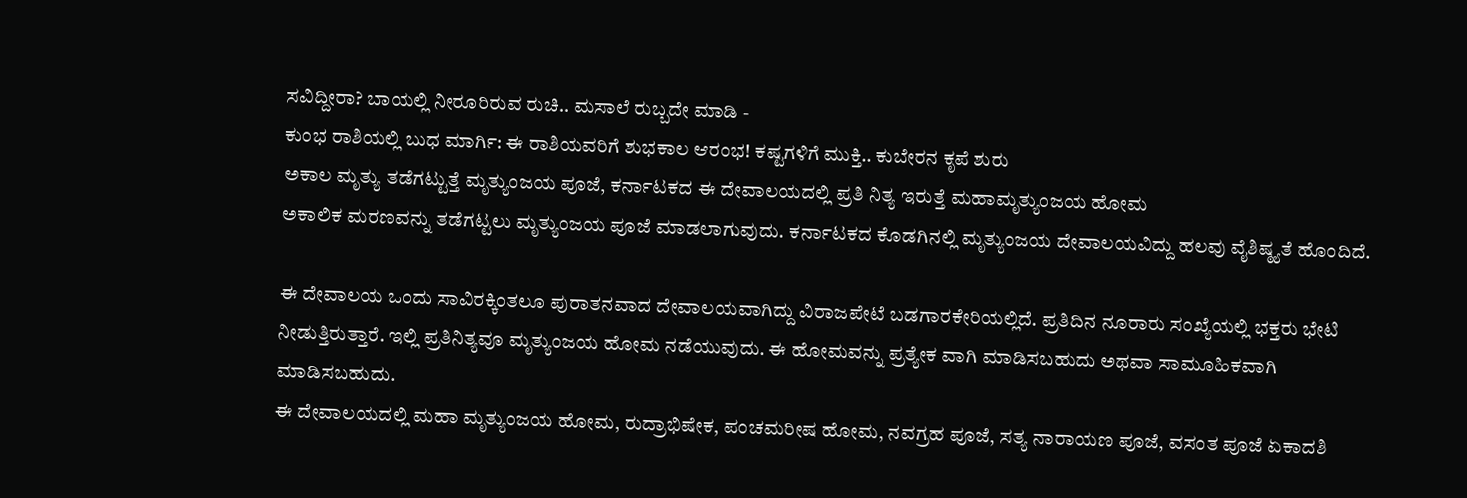ಸವಿದ್ದೀರಾ? ಬಾಯಲ್ಲಿ ನೀರೂರಿರುವ ರುಚಿ.. ಮಸಾಲೆ ರುಬ್ಬದೇ ಮಾಡಿ -
ಕುಂಭ ರಾಶಿಯಲ್ಲಿ ಬುಧ ಮಾರ್ಗಿ: ಈ ರಾಶಿಯವರಿಗೆ ಶುಭಕಾಲ ಆರಂಭ! ಕಷ್ಟಗಳಿಗೆ ಮುಕ್ತಿ.. ಕುಬೇರನ ಕೃಪೆ ಶುರು
ಅಕಾಲ ಮೃತ್ಯು ತಡೆಗಟ್ಟುತ್ತೆ ಮೃತ್ಯುಂಜಯ ಪೂಜೆ, ಕರ್ನಾಟಕದ ಈ ದೇವಾಲಯದಲ್ಲಿ ಪ್ರತಿ ನಿತ್ಯ ಇರುತ್ತೆ ಮಹಾಮೃತ್ಯುಂಜಯ ಹೋಮ
ಅಕಾಲಿಕ ಮರಣವನ್ನು ತಡೆಗಟ್ಟಲು ಮೃತ್ಯುಂಜಯ ಪೂಜೆ ಮಾಡಲಾಗುವುದು. ಕರ್ನಾಟಕದ ಕೊಡಗಿನಲ್ಲಿ ಮೃತ್ಯುಂಜಯ ದೇವಾಲಯವಿದ್ದು ಹಲವು ವೈಶಿಷ್ಠ್ಯತೆ ಹೊಂದಿದೆ.

ಈ ದೇವಾಲಯ ಒಂದು ಸಾವಿರಕ್ಕಿಂತಲೂ ಪುರಾತನವಾದ ದೇವಾಲಯವಾಗಿದ್ದು ವಿರಾಜಪೇಟೆ ಬಡಗಾರಕೇರಿಯಲ್ಲಿದೆ. ಪ್ರತಿದಿನ ನೂರಾರು ಸಂಖ್ಯೆಯಲ್ಲಿ ಭಕ್ತರು ಭೇಟಿ ನೀಡುತ್ತಿರುತ್ತಾರೆ. ಇಲ್ಲಿ ಪ್ರತಿನಿತ್ಯವೂ ಮೃತ್ಯುಂಜಯ ಹೋಮ ನಡೆಯುವುದು. ಈ ಹೋಮವನ್ನು ಪ್ರತ್ಯೇಕ ವಾಗಿ ಮಾಡಿಸಬಹುದು ಅಥವಾ ಸಾಮೂಹಿಕವಾಗಿ ಮಾಡಿಸಬಹುದು.
ಈ ದೇವಾಲಯದಲ್ಲಿ ಮಹಾ ಮೃತ್ಯುಂಜಯ ಹೋಮ, ರುದ್ರಾಭಿಷೇಕ, ಪಂಚಮರೀಷ ಹೋಮ, ನವಗ್ರಹ ಪೂಜೆ, ಸತ್ಯ ನಾರಾಯಣ ಪೂಜೆ, ವಸಂತ ಪೂಜೆ ಏಕಾದಶಿ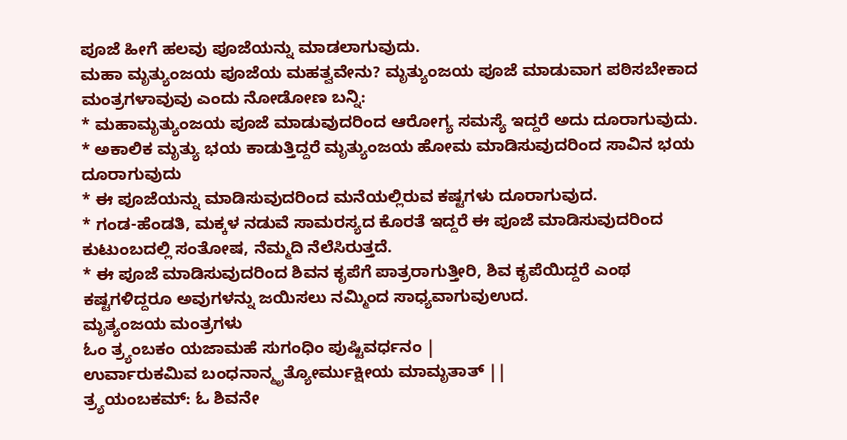ಪೂಜೆ ಹೀಗೆ ಹಲವು ಪೂಜೆಯನ್ನು ಮಾಡಲಾಗುವುದು.
ಮಹಾ ಮೃತ್ಯುಂಜಯ ಪೂಜೆಯ ಮಹತ್ವವೇನು? ಮೃತ್ಯುಂಜಯ ಪೂಜೆ ಮಾಡುವಾಗ ಪಠಿಸಬೇಕಾದ ಮಂತ್ರಗಳಾವುವು ಎಂದು ನೋಡೋಣ ಬನ್ನಿ:
* ಮಹಾಮೃತ್ಯುಂಜಯ ಪೂಜೆ ಮಾಡುವುದರಿಂದ ಆರೋಗ್ಯ ಸಮಸ್ಯೆ ಇದ್ದರೆ ಅದು ದೂರಾಗುವುದು.
* ಅಕಾಲಿಕ ಮೃತ್ಯು ಭಯ ಕಾಡುತ್ತಿದ್ದರೆ ಮೃತ್ಯುಂಜಯ ಹೋಮ ಮಾಡಿಸುವುದರಿಂದ ಸಾವಿನ ಭಯ ದೂರಾಗುವುದು
* ಈ ಪೂಜೆಯನ್ನು ಮಾಡಿಸುವುದರಿಂದ ಮನೆಯಲ್ಲಿರುವ ಕಷ್ಟಗಳು ದೂರಾಗುವುದ.
* ಗಂಡ-ಹೆಂಡತಿ, ಮಕ್ಕಳ ನಡುವೆ ಸಾಮರಸ್ಯದ ಕೊರತೆ ಇದ್ದರೆ ಈ ಪೂಜೆ ಮಾಡಿಸುವುದರಿಂದ ಕುಟುಂಬದಲ್ಲಿ ಸಂತೋಷ, ನೆಮ್ಮದಿ ನೆಲೆಸಿರುತ್ತದೆ.
* ಈ ಪೂಜೆ ಮಾಡಿಸುವುದರಿಂದ ಶಿವನ ಕೃಪೆಗೆ ಪಾತ್ರರಾಗುತ್ತೀರಿ, ಶಿವ ಕೃಪೆಯಿದ್ದರೆ ಎಂಥ ಕಷ್ಟಗಳಿದ್ದರೂ ಅವುಗಳನ್ನು ಜಯಿಸಲು ನಮ್ಮಿಂದ ಸಾಧ್ಯವಾಗುವುಉದ.
ಮೃತ್ಯಂಜಯ ಮಂತ್ರಗಳು
ಓಂ ತ್ರ್ಯಂಬಕಂ ಯಜಾಮಹೆ ಸುಗಂಧಿಂ ಪುಷ್ಟಿವರ್ಧನಂ |
ಉರ್ವಾರುಕಮಿವ ಬಂಧನಾನ್ಮೃತ್ಯೋರ್ಮುಕ್ಷೀಯ ಮಾಮೃತಾತ್ ||
ತ್ರ್ಯಯಂಬಕಮ್: ಓ ಶಿವನೇ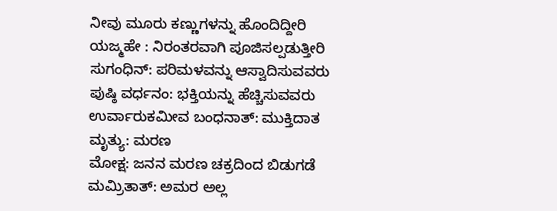ನೀವು ಮೂರು ಕಣ್ಣುಗಳನ್ನು ಹೊಂದಿದ್ದೀರಿ
ಯಜ್ಮಹೇ : ನಿರಂತರವಾಗಿ ಪೂಜಿಸಲ್ಪಡುತ್ತೀರಿ
ಸುಗಂಧಿನ್: ಪರಿಮಳವನ್ನು ಆಸ್ವಾದಿಸುವವರು
ಪುಷ್ಠಿ ವರ್ಧನಂ: ಭಕ್ತಿಯನ್ನು ಹೆಚ್ಚಿಸುವವರು
ಉರ್ವಾರುಕಮೀವ ಬಂಧನಾತ್: ಮುಕ್ತಿದಾತ
ಮೃತ್ಯು: ಮರಣ
ಮೋಕ್ಷ: ಜನನ ಮರಣ ಚಕ್ರದಿಂದ ಬಿಡುಗಡೆ
ಮಮ್ರಿತಾತ್: ಅಮರ ಅಲ್ಲ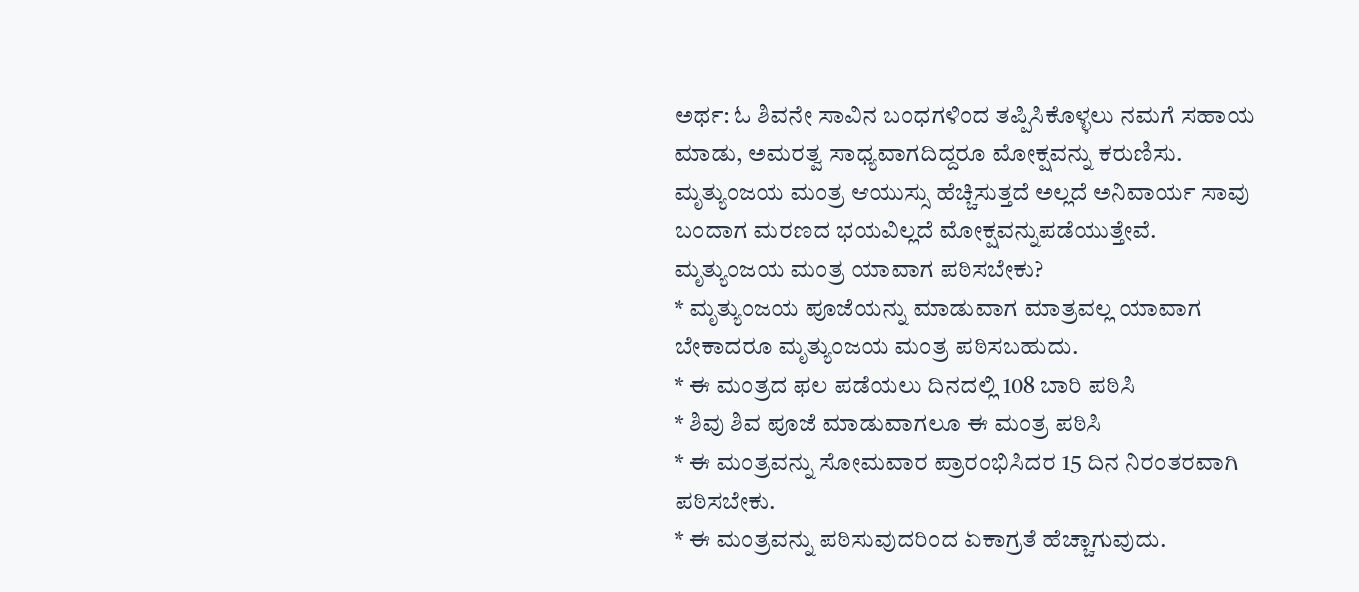ಅರ್ಥ: ಓ ಶಿವನೇ ಸಾವಿನ ಬಂಧಗಳಿಂದ ತಪ್ಪಿಸಿಕೊಳ್ಳಲು ನಮಗೆ ಸಹಾಯ ಮಾಡು, ಅಮರತ್ವ ಸಾಧ್ಯವಾಗದಿದ್ದರೂ ಮೋಕ್ಷವನ್ನು ಕರುಣಿಸು.
ಮೃತ್ಯುಂಜಯ ಮಂತ್ರ ಆಯುಸ್ಸು ಹೆಚ್ಚಿಸುತ್ತದೆ ಅಲ್ಲದೆ ಅನಿವಾರ್ಯ ಸಾವು ಬಂದಾಗ ಮರಣದ ಭಯವಿಲ್ಲದೆ ಮೋಕ್ಷವನ್ನುಪಡೆಯುತ್ತೇವೆ.
ಮೃತ್ಯುಂಜಯ ಮಂತ್ರ ಯಾವಾಗ ಪಠಿಸಬೇಕು?
* ಮೃತ್ಯುಂಜಯ ಪೂಜೆಯನ್ನು ಮಾಡುವಾಗ ಮಾತ್ರವಲ್ಲ ಯಾವಾಗ ಬೇಕಾದರೂ ಮೃತ್ಯುಂಜಯ ಮಂತ್ರ ಪಠಿಸಬಹುದು.
* ಈ ಮಂತ್ರದ ಫಲ ಪಡೆಯಲು ದಿನದಲ್ಲಿ 108 ಬಾರಿ ಪಠಿಸಿ
* ಶಿವು ಶಿವ ಪೂಜೆ ಮಾಡುವಾಗಲೂ ಈ ಮಂತ್ರ ಪಠಿಸಿ
* ಈ ಮಂತ್ರವನ್ನು ಸೋಮವಾರ ಪ್ರಾರಂಭಿಸಿದರ 15 ದಿನ ನಿರಂತರವಾಗಿ ಪಠಿಸಬೇಕು.
* ಈ ಮಂತ್ರವನ್ನು ಪಠಿಸುವುದರಿಂದ ಏಕಾಗ್ರತೆ ಹೆಚ್ಚಾಗುವುದು.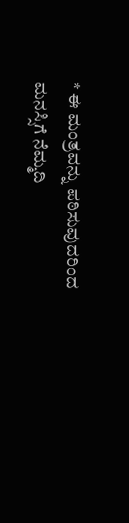* ಈ ಮಂತ್ರವನ್ನು ಪಠಿಸುವುದರಿಂದ ಮನಸ್ಸಿಗೆ ನೆಮ್ಮದಿ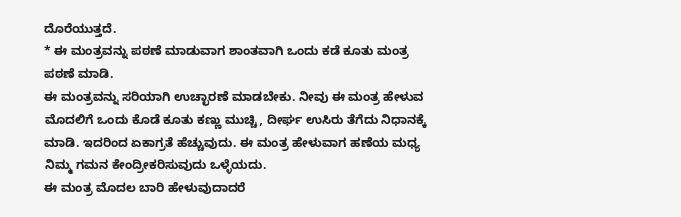ದೊರೆಯುತ್ತದೆ.
* ಈ ಮಂತ್ರವನ್ನು ಪಠಣೆ ಮಾಡುವಾಗ ಶಾಂತವಾಗಿ ಒಂದು ಕಡೆ ಕೂತು ಮಂತ್ರ ಪಠಣೆ ಮಾಡಿ.
ಈ ಮಂತ್ರವನ್ನು ಸರಿಯಾಗಿ ಉಚ್ಛಾರಣೆ ಮಾಡಬೇಕು. ನೀವು ಈ ಮಂತ್ರ ಹೇಳುವ ಮೊದಲಿಗೆ ಒಂದು ಕೊಡೆ ಕೂತು ಕಣ್ಣು ಮುಚ್ಚಿ, ದೀರ್ಘ ಉಸಿರು ತೆಗೆದು ನಿಧಾನಕ್ಕೆ ಮಾಡಿ. ಇದರಿಂದ ಏಕಾಗ್ರತೆ ಹೆಚ್ಚುವುದು. ಈ ಮಂತ್ರ ಹೇಳುವಾಗ ಹಣೆಯ ಮಧ್ಯ ನಿಮ್ಮ ಗಮನ ಕೇಂದ್ರೀಕರಿಸುವುದು ಒಳ್ಳೆಯದು.
ಈ ಮಂತ್ರ ಮೊದಲ ಬಾರಿ ಹೇಳುವುದಾದರೆ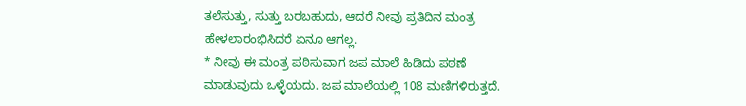ತಲೆಸುತ್ತು, ಸುತ್ತು ಬರಬಹುದು, ಆದರೆ ನೀವು ಪ್ರತಿದಿನ ಮಂತ್ರ ಹೇಳಲಾರಂಭಿಸಿದರೆ ಏನೂ ಆಗಲ್ಲ.
* ನೀವು ಈ ಮಂತ್ರ ಪಠಿಸುವಾಗ ಜಪ ಮಾಲೆ ಹಿಡಿದು ಪಠಣೆ ಮಾಡುವುದು ಒಳ್ಳೆಯದು. ಜಪ ಮಾಲೆಯಲ್ಲಿ 108 ಮಣಿಗಳಿರುತ್ತದೆ.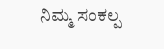ನಿಮ್ಮ ಸಂಕಲ್ಪ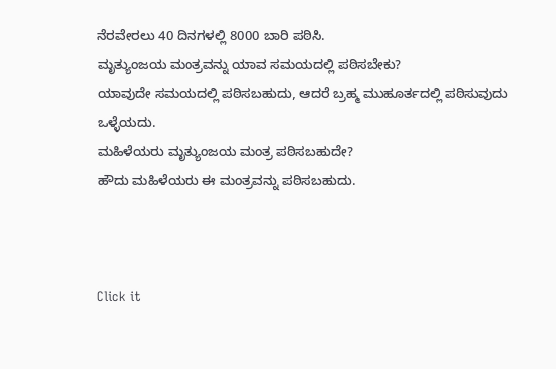ನೆರವೇರಲು 40 ದಿನಗಳಲ್ಲಿ 8000 ಬಾರಿ ಪಠಿಸಿ.
ಮೃತ್ಯುಂಜಯ ಮಂತ್ರವನ್ನು ಯಾವ ಸಮಯದಲ್ಲಿ ಪಠಿಸಬೇಕು?
ಯಾವುದೇ ಸಮಯದಲ್ಲಿ ಪಠಿಸಬಹುದು, ಆದರೆ ಬ್ರಹ್ಮ ಮುಹೂರ್ತದಲ್ಲಿ ಪಠಿಸುವುದು ಒಳ್ಳೆಯದು.
ಮಹಿಳೆಯರು ಮೃತ್ಯುಂಜಯ ಮಂತ್ರ ಪಠಿಸಬಹುದೇ?
ಹೌದು ಮಹಿಳೆಯರು ಈ ಮಂತ್ರವನ್ನು ಪಠಿಸಬಹುದು.



Click it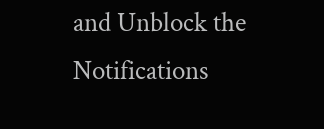and Unblock the Notifications